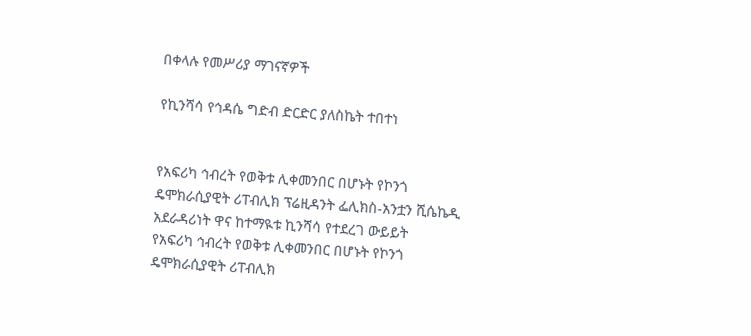በቀላሉ የመሥሪያ ማገናኛዎች

የኪንሻሳ የኅዳሴ ግድብ ድርድር ያለስኬት ተበተነ


የአፍሪካ ኅብረት የወቅቱ ሊቀመንበር በሆኑት የኮንጎ ዴሞክራሲያዊት ሪፐብሊክ ፕሬዚዳንት ፌሊክስ-አንቷን ሺሴኬዲ አደራዳሪነት ዋና ከተማዪቱ ኪንሻሳ የተደረገ ውይይት
የአፍሪካ ኅብረት የወቅቱ ሊቀመንበር በሆኑት የኮንጎ ዴሞክራሲያዊት ሪፐብሊክ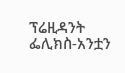ፕሬዚዳንት ፌሊክስ-አንቷን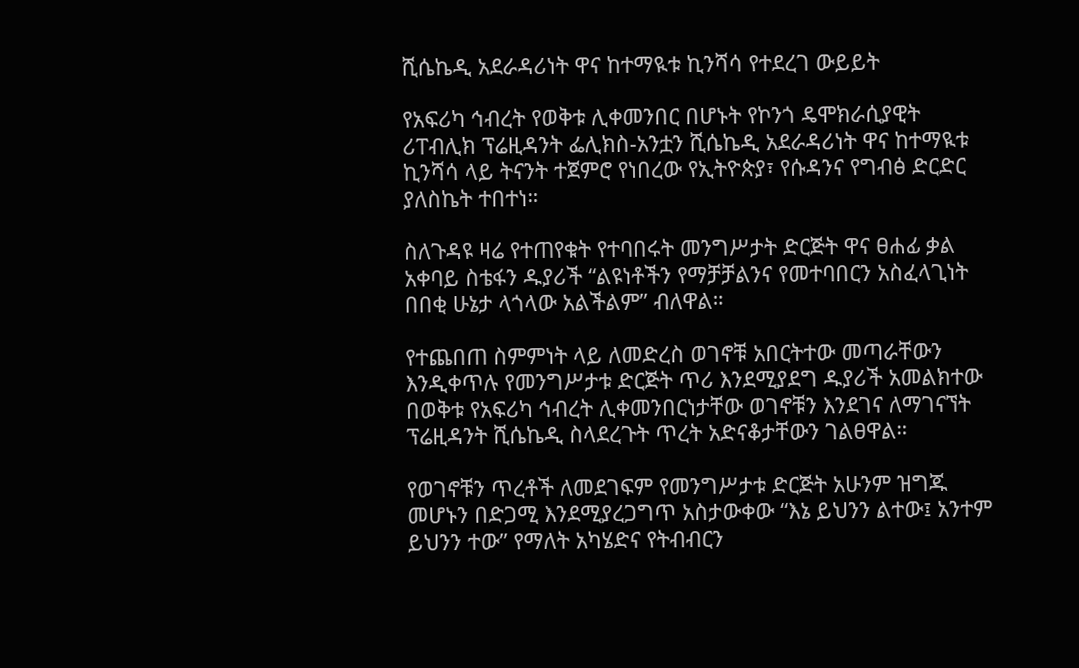ሺሴኬዲ አደራዳሪነት ዋና ከተማዪቱ ኪንሻሳ የተደረገ ውይይት

የአፍሪካ ኅብረት የወቅቱ ሊቀመንበር በሆኑት የኮንጎ ዴሞክራሲያዊት ሪፐብሊክ ፕሬዚዳንት ፌሊክስ-አንቷን ሺሴኬዲ አደራዳሪነት ዋና ከተማዪቱ ኪንሻሳ ላይ ትናንት ተጀምሮ የነበረው የኢትዮጵያ፣ የሱዳንና የግብፅ ድርድር ያለስኬት ተበተነ።

ስለጉዳዩ ዛሬ የተጠየቁት የተባበሩት መንግሥታት ድርጅት ዋና ፀሐፊ ቃል አቀባይ ስቴፋን ዱያሪች “ልዩነቶችን የማቻቻልንና የመተባበርን አስፈላጊነት በበቂ ሁኔታ ላጎላው አልችልም” ብለዋል።

የተጨበጠ ስምምነት ላይ ለመድረስ ወገኖቹ አበርትተው መጣራቸውን እንዲቀጥሉ የመንግሥታቱ ድርጅት ጥሪ እንደሚያደግ ዱያሪች አመልክተው በወቅቱ የአፍሪካ ኅብረት ሊቀመንበርነታቸው ወገኖቹን እንደገና ለማገናኘት ፕሬዚዳንት ሺሴኬዲ ስላደረጉት ጥረት አድናቆታቸውን ገልፀዋል።

የወገኖቹን ጥረቶች ለመደገፍም የመንግሥታቱ ድርጅት አሁንም ዝግጁ መሆኑን በድጋሚ እንደሚያረጋግጥ አስታውቀው “እኔ ይህንን ልተው፤ አንተም ይህንን ተው” የማለት አካሄድና የትብብርን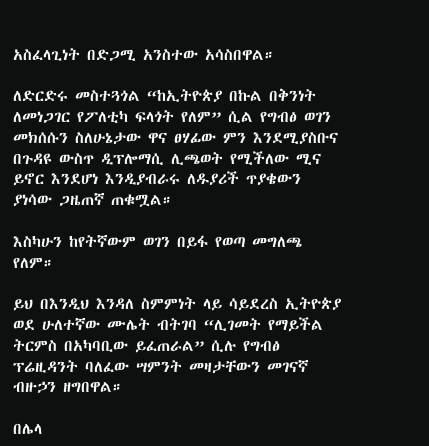አስፈላጊነት በድጋሚ አንስተው አሳስበዋል።

ለድርድሩ መስተጓጎል “ከኢትዮጵያ በኩል በቅንነት ለመነጋገር የፖለቲካ ፍላጎት የለም” ሲል የግብፅ ወገን መክሰሱን ስለሁኔታው ዋና ፀሃፊው ምን እንደሚያስቡና በጉዳዩ ውስጥ ዲፕሎማሲ ሊጫወት የሚችለው ሚና ይኖር እንደሆነ እንዲያብራሩ ለዱያሪች ጥያቄውን ያነሳው ጋዜጠኛ ጠቁሟል።

እስካሁን ከየትኛውም ወገን በይፋ የወጣ መግለጫ የለም።

ይህ በእንዲህ እንዳለ ስምምነት ላይ ሳይደረስ ኢትዮጵያ ወደ ሁለተኛው ሙሌት ብትገባ “ሊገመት የማይችል ትርምስ በአካባቢው ይፈጠራል” ሲሉ የግብፅ ፕሬዚዳንት ባለፈው ሣምንት መዛታቸውን መገናኛ ብዙኃን ዘግበዋል።

በሌላ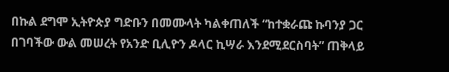በኩል ደግሞ ኢትዮጵያ ግድቡን በመሙላት ካልቀጠለች “ከተቋራጩ ኩባንያ ጋር በገባችው ውል መሠረት የአንድ ቢሊዮን ዶላር ኪሣራ እንደሚደርስባት” ጠቅላይ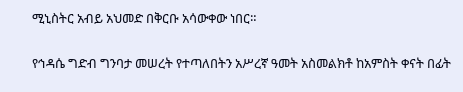ሚኒስትር አብይ አህመድ በቅርቡ አሳውቀው ነበር።

የኅዳሴ ግድብ ግንባታ መሠረት የተጣለበትን አሥረኛ ዓመት አስመልክቶ ከአምስት ቀናት በፊት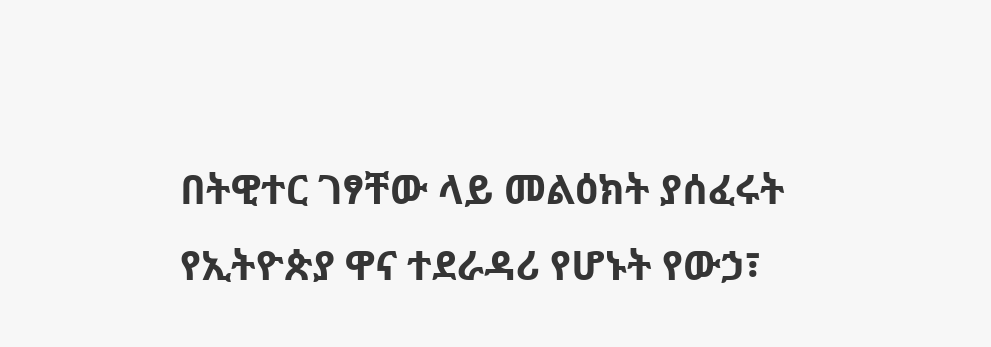በትዊተር ገፃቸው ላይ መልዕክት ያሰፈሩት የኢትዮጵያ ዋና ተደራዳሪ የሆኑት የውኃ፣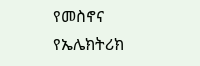የመስኖና የኤሌክትሪክ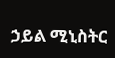ኃይል ሚኒስትር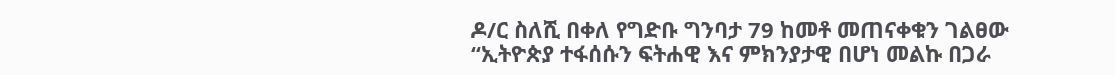ዶ/ር ስለሺ በቀለ የግድቡ ግንባታ 79 ከመቶ መጠናቀቁን ገልፀው “ኢትዮጵያ ተፋሰሱን ፍትሐዊ እና ምክንያታዊ በሆነ መልኩ በጋራ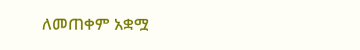ለመጠቀም አቋሟ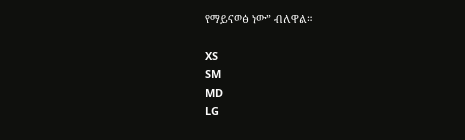የማይናወፅ ነው” ብለዋል።

XS
SM
MD
LG